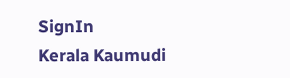SignIn
Kerala Kaumudi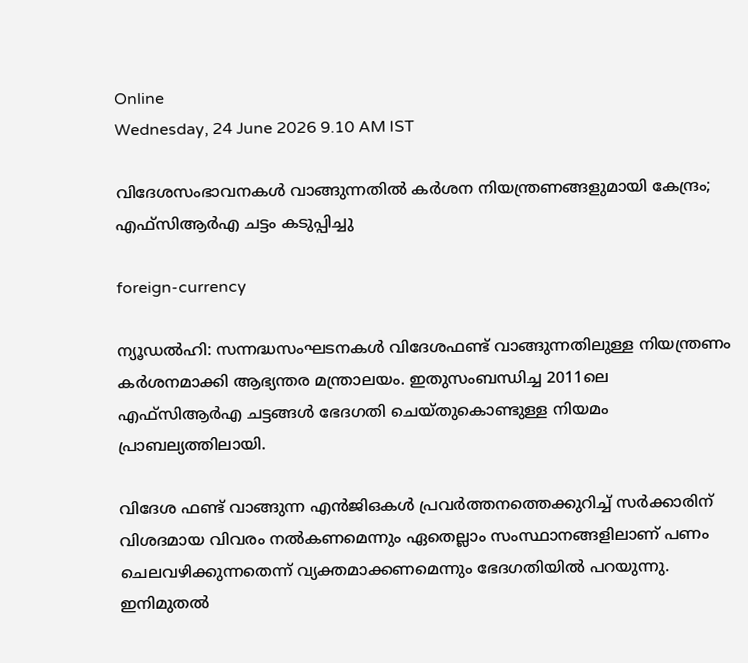Online
Wednesday, 24 June 2026 9.10 AM IST

വിദേശസംഭാവനകൾ വാങ്ങുന്നതിൽ കർശന നിയന്ത്രണങ്ങളുമായി കേന്ദ്രം; എഫ്‌സിആർഎ ചട്ടം കടുപ്പിച്ചു

foreign-currency

ന്യൂഡൽഹി: സന്നദ്ധസംഘടനകൾ വിദേശഫണ്ട് വാങ്ങുന്നതിലുള്ള നിയന്ത്രണം കർശനമാക്കി ആഭ്യന്തര മന്ത്രാലയം. ഇതുസംബന്ധിച്ച 2011ലെ എഫ്‌സിആർഎ ചട്ടങ്ങൾ ഭേദഗതി ചെയ്‌തുകൊണ്ടുള്ള നിയമം പ്രാബല്യത്തിലായി.

വിദേശ ഫണ്ട് വാങ്ങുന്ന എൻജിഒകൾ പ്രവർത്തനത്തെക്കുറിച്ച് സർക്കാരിന് വിശദമായ വിവരം നൽകണമെന്നും ഏതെല്ലാം സംസ്ഥാനങ്ങളിലാണ് പണം ചെലവഴിക്കുന്നതെന്ന് വ്യക്തമാക്കണമെന്നും ഭേദഗതിയിൽ പറയുന്നു. ഇനിമുതൽ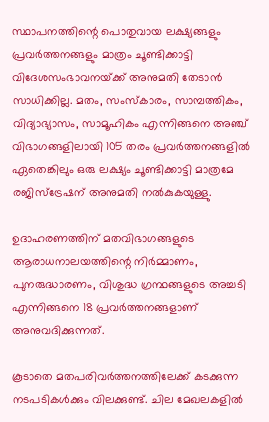സ്ഥാപനത്തിന്റെ പൊതുവായ ലക്ഷ്യങ്ങളും പ്രവർത്തനങ്ങളും മാത്രം ചൂണ്ടിക്കാട്ടി വിദേശസംഭാവനയ്‌ക്ക് അനുമതി തേടാൻ സാധിക്കില്ല. മതം, സംസ്‌കാരം, സാമ്പത്തികം, വിദ്യാഭ്യാസം, സാമൂഹികം എന്നിങ്ങനെ അഞ്ച് വിഭാഗങ്ങളിലായി 105 തരം പ്രവർത്തനങ്ങളിൽ ഏതെങ്കിലും ഒരു ലക്ഷ്യം ചൂണ്ടിക്കാട്ടി മാത്രമേ രജിസ്‌ട്രേഷന് അനുമതി നൽകുകയുള്ളു.

ഉദാഹരണത്തിന് മതവിഭാഗങ്ങളുടെ ആരാധനാലയത്തിന്റെ നി‌ർമ്മാണം, പുനരുദ്ധാരണം, വിശുദ്ധ ഗ്രന്ഥങ്ങളുടെ അച്ചടി എന്നിങ്ങനെ 18 പ്രവർത്തനങ്ങളാണ് അനുവദിക്കുന്നത്.

കൂടാതെ മതപരിവർത്തനത്തിലേക്ക് കടക്കുന്ന നടപടികൾക്കും വിലക്കുണ്ട്. ചില മേഖലകളിൽ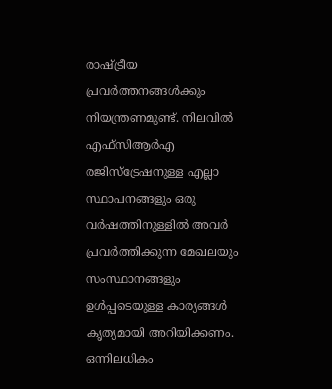രാഷ്‌ട്രീയ പ്രവർത്തനങ്ങൾക്കും നിയന്ത്രണമുണ്ട്. നിലവിൽ എഫ്‌സിആർഎ രജിസ്‌ട്രേഷനുള്ള എല്ലാ സ്ഥാപനങ്ങളും ഒരു വർഷത്തിനുള്ളിൽ അവർ പ്രവർത്തിക്കുന്ന മേഖലയും സംസ്ഥാനങ്ങളും ഉൾപ്പടെയുള്ള കാര്യങ്ങൾ കൃത്യമായി അറിയിക്കണം. ഒന്നിലധികം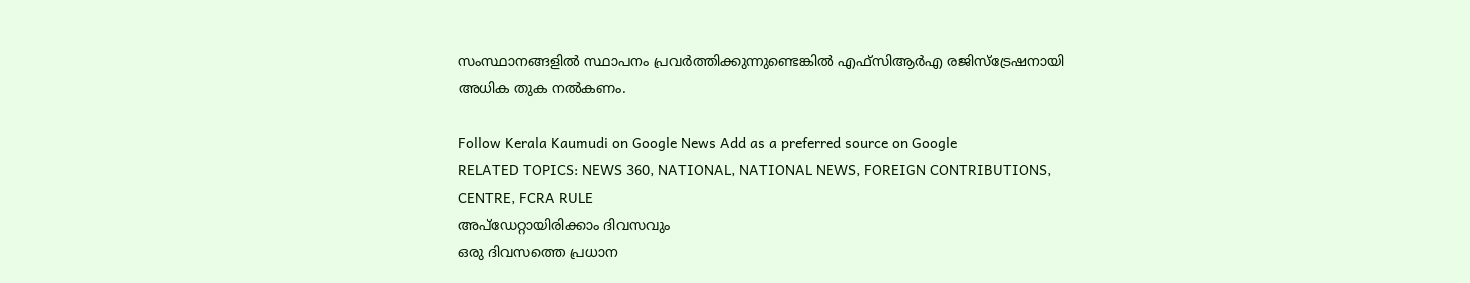സംസ്ഥാനങ്ങളിൽ സ്ഥാപനം പ്രവർത്തിക്കുന്നുണ്ടെങ്കിൽ എഫ്‌സിആർഎ രജിസ്‌ട്രേഷനായി അധിക തുക നൽകണം.

Follow Kerala Kaumudi on Google News Add as a preferred source on Google
RELATED TOPICS: NEWS 360, NATIONAL, NATIONAL NEWS, FOREIGN CONTRIBUTIONS, CENTRE, FCRA RULE
അപ്ഡേറ്റായിരിക്കാം ദിവസവും
ഒരു ദിവസത്തെ പ്രധാന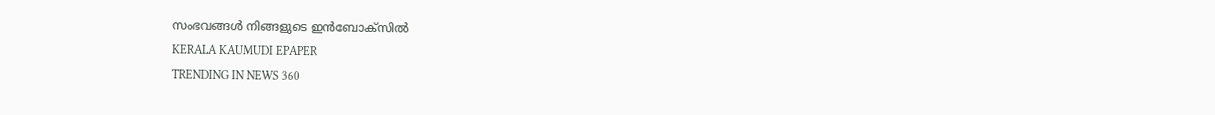സംഭവങ്ങൾ നിങ്ങളുടെ ഇൻബോക്സിൽ
KERALA KAUMUDI EPAPER
TRENDING IN NEWS 360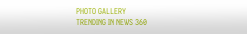PHOTO GALLERY
TRENDING IN NEWS 360